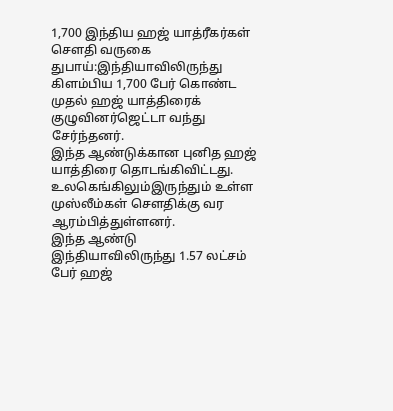1,700 இந்திய ஹஜ் யாத்ரீகர்கள் செளதி வருகை
துபாய்:இந்தியாவிலிருந்து கிளம்பிய 1,700 பேர் கொண்ட முதல் ஹஜ் யாத்திரைக் குழுவினர்ஜெட்டா வந்து சேர்ந்தனர்.
இந்த ஆண்டுக்கான புனித ஹஜ் யாத்திரை தொடங்கிவிட்டது. உலகெங்கிலும்இருந்தும் உள்ள முஸ்லீம்கள் செளதிக்கு வர ஆரம்பித்துள்ளனர்.
இந்த ஆண்டு இந்தியாவிலிருந்து 1.57 லட்சம் பேர் ஹஜ்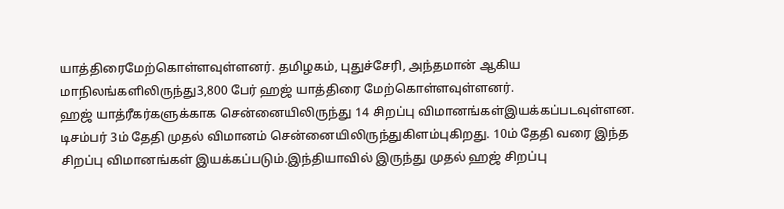யாத்திரைமேற்கொள்ளவுள்ளனர். தமிழகம், புதுச்சேரி, அந்தமான் ஆகிய மாநிலங்களிலிருந்து3,800 பேர் ஹஜ் யாத்திரை மேற்கொள்ளவுள்ளனர்.
ஹஜ் யாத்ரீகர்களுக்காக சென்னையிலிருந்து 14 சிறப்பு விமானங்கள்இயக்கப்படவுள்ளன. டிசம்பர் 3ம் தேதி முதல் விமானம் சென்னையிலிருந்துகிளம்புகிறது. 10ம் தேதி வரை இந்த சிறப்பு விமானங்கள் இயக்கப்படும்.இந்தியாவில் இருந்து முதல் ஹஜ் சிறப்பு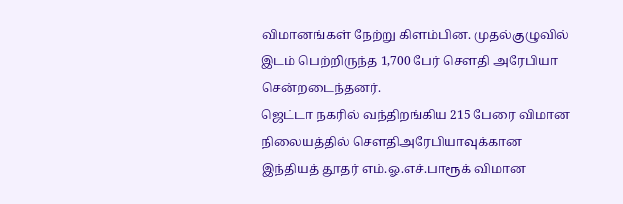விமானங்கள் நேற்று கிளம்பின. முதல்குழுவில் இடம் பெற்றிருந்த 1,700 பேர் செளதி அரேபியா சென்றடைந்தனர்.
ஜெட்டா நகரில் வந்திறங்கிய 215 பேரை விமான நிலையத்தில் செளதிஅரேபியாவுக்கான இந்தியத் தூதர் எம்.ஓ.எச்.பாரூக் விமான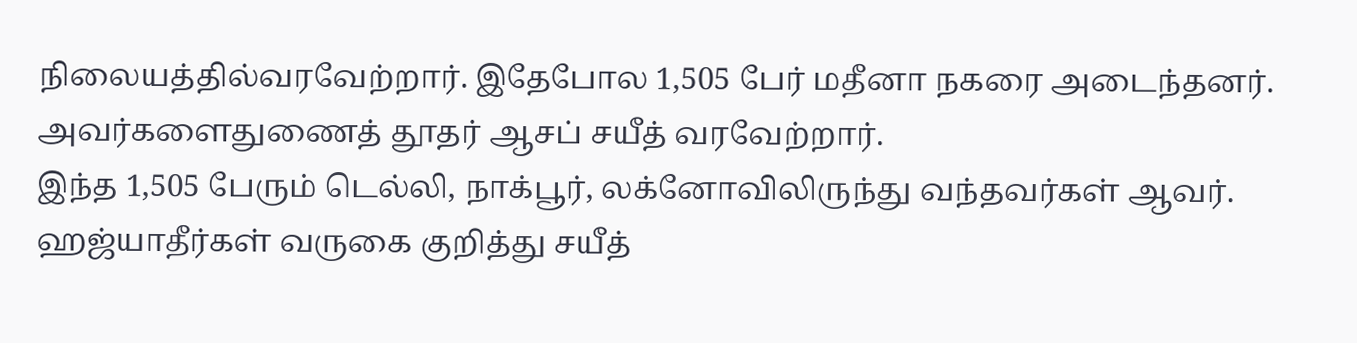நிலையத்தில்வரவேற்றார். இதேபோல 1,505 பேர் மதீனா நகரை அடைந்தனர். அவர்களைதுணைத் தூதர் ஆசப் சயீத் வரவேற்றார்.
இந்த 1,505 பேரும் டெல்லி, நாக்பூர், லக்னோவிலிருந்து வந்தவர்கள் ஆவர். ஹஜ்யாதீர்கள் வருகை குறித்து சயீத்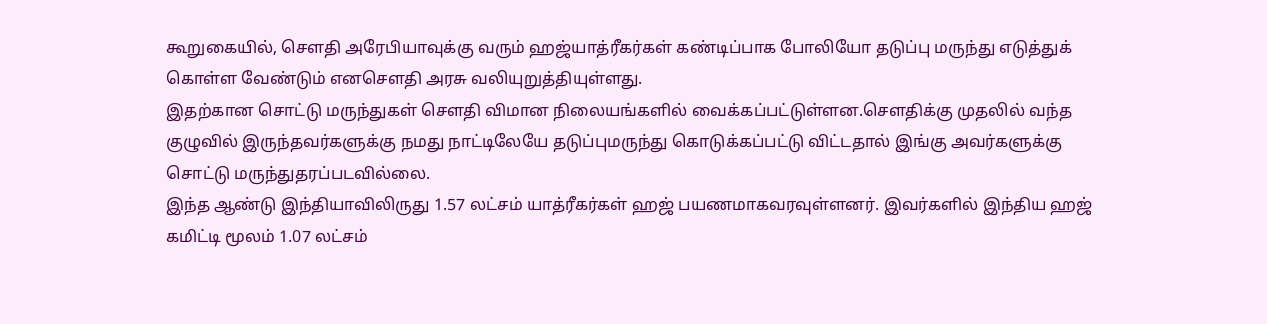கூறுகையில், செளதி அரேபியாவுக்கு வரும் ஹஜ்யாத்ரீகர்கள் கண்டிப்பாக போலியோ தடுப்பு மருந்து எடுத்துக் கொள்ள வேண்டும் எனசெளதி அரசு வலியுறுத்தியுள்ளது.
இதற்கான சொட்டு மருந்துகள் செளதி விமான நிலையங்களில் வைக்கப்பட்டுள்ளன.செளதிக்கு முதலில் வந்த குழுவில் இருந்தவர்களுக்கு நமது நாட்டிலேயே தடுப்புமருந்து கொடுக்கப்பட்டு விட்டதால் இங்கு அவர்களுக்கு சொட்டு மருந்துதரப்படவில்லை.
இந்த ஆண்டு இந்தியாவிலிருது 1.57 லட்சம் யாத்ரீகர்கள் ஹஜ் பயணமாகவரவுள்ளனர். இவர்களில் இந்திய ஹஜ் கமிட்டி மூலம் 1.07 லட்சம்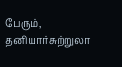பேரும், தனியார்சுற்றுலா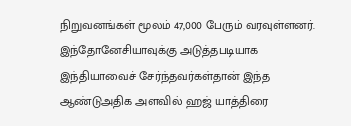நிறுவனங்கள் மூலம் 47,000 பேரும் வரவுள்ளனர்.
இந்தோனேசியாவுக்கு அடுத்தபடியாக இந்தியாவைச் சேர்ந்தவர்கள்தான் இந்த ஆண்டுஅதிக அளவில் ஹஜ் யாத்திரை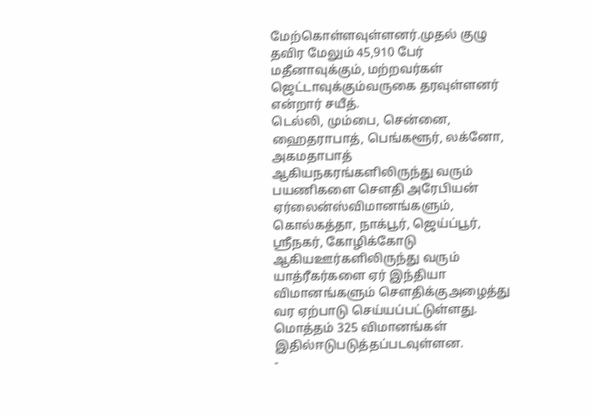மேற்கொள்ளவுள்ளனர்.முதல் குழு தவிர மேலும் 45,910 பேர் மதீனாவுக்கும், மற்றவர்கள் ஜெட்டாவுக்கும்வருகை தரவுள்ளனர் என்றார் சயீத்.
டெல்லி, மும்பை, சென்னை, ஹைதராபாத், பெங்களூர், லக்னோ, அகமதாபாத் ஆகியநகரங்களிலிருந்து வரும் பயணிகளை செளதி அரேபியன் ஏர்லைன்ஸ்விமானங்களும், கொல்கத்தா, நாக்பூர், ஜெய்ப்பூர், ஸ்ரீநகர், கோழிக்கோடு ஆகியஊர்களிலிருந்து வரும் யாத்ரீகர்களை ஏர் இந்தியா விமானங்களும் செளதிக்குஅழைத்து வர ஏற்பாடு செய்யப்பட்டுள்ளது. மொத்தம் 325 விமானங்கள் இதில்ஈடுபடுத்தப்படவுள்ளன.
-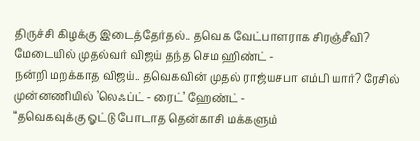திருச்சி கிழக்கு இடைத்தேர்தல்.. தவெக வேட்பாளராக சிரஞ்சீவி? மேடையில் முதல்வர் விஜய் தந்த செம ஹிண்ட் -
நன்றி மறக்காத விஜய்.. தவெகவின் முதல் ராஜ்யசபா எம்பி யார்? ரேசில் முன்னணியில் ’லெஃப்ட் - ரைட்’ ஹேண்ட் -
“தவெகவுக்கு ஓட்டு போடாத தென்காசி மக்களும்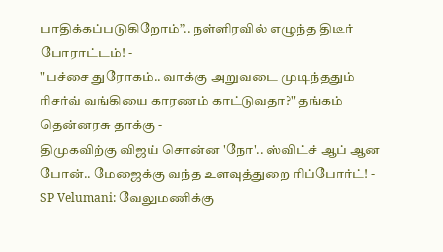பாதிக்கப்படுகிறோம்”.. நள்ளிரவில் எழுந்த திடீர் போராட்டம்! -
"பச்சை துரோகம்.. வாக்கு அறுவடை முடிந்ததும் ரிசர்வ் வங்கியை காரணம் காட்டுவதா?" தங்கம் தென்னரசு தாக்கு -
திமுகவிற்கு விஜய் சொன்ன 'நோ'.. ஸ்விட்ச் ஆப் ஆன போன்.. மேஜைக்கு வந்த உளவுத்துறை ரிப்போர்ட்! -
SP Velumani: வேலுமணிக்கு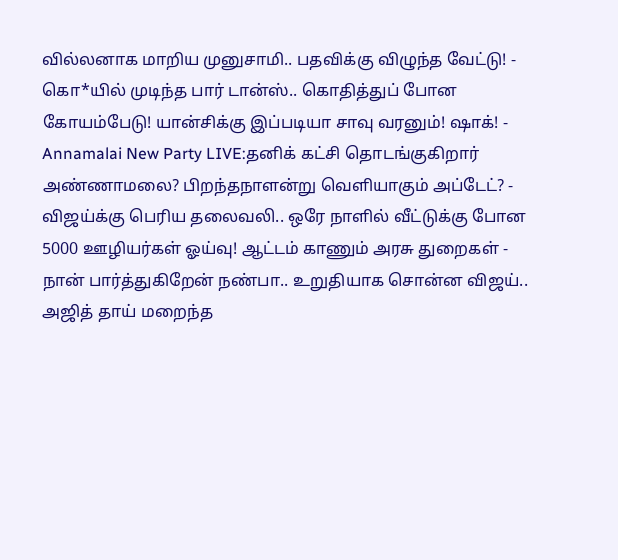வில்லனாக மாறிய முனுசாமி.. பதவிக்கு விழுந்த வேட்டு! -
கொ*யில் முடிந்த பார் டான்ஸ்.. கொதித்துப் போன கோயம்பேடு! யான்சிக்கு இப்படியா சாவு வரனும்! ஷாக்! -
Annamalai New Party LIVE:தனிக் கட்சி தொடங்குகிறார் அண்ணாமலை? பிறந்தநாளன்று வெளியாகும் அப்டேட்? -
விஜய்க்கு பெரிய தலைவலி.. ஒரே நாளில் வீட்டுக்கு போன 5000 ஊழியர்கள் ஓய்வு! ஆட்டம் காணும் அரசு துறைகள் -
நான் பார்த்துகிறேன் நண்பா.. உறுதியாக சொன்ன விஜய்.. அஜித் தாய் மறைந்த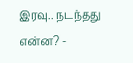இரவு.. நடந்தது என்ன? -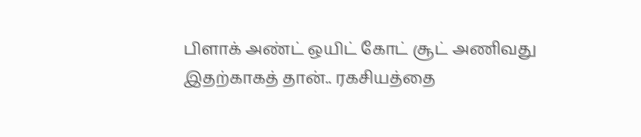பிளாக் அண்ட் ஒயிட் கோட் சூட் அணிவது இதற்காகத் தான்.. ரகசியத்தை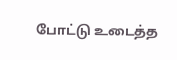போட்டு உடைத்த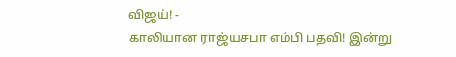விஜய்! -
காலியான ராஜ்யசபா எம்பி பதவி! இன்று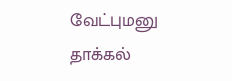வேட்புமனு தாக்கல்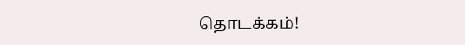தொடக்கம்!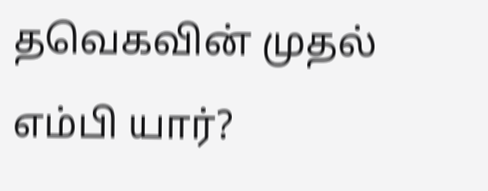தவெகவின் முதல் எம்பி யார்?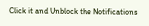Click it and Unblock the Notifications